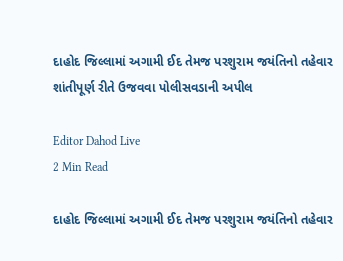દાહોદ જિલ્લામાં અગામી ઈદ તેમજ પરશુરામ જયંતિનો તહેવાર શાંતીપૂર્ણ રીતે ઉજવવા પોલીસવડાની અપીલ

Editor Dahod Live
2 Min Read

દાહોદ જિલ્લામાં અગામી ઈદ તેમજ પરશુરામ જયંતિનો તહેવાર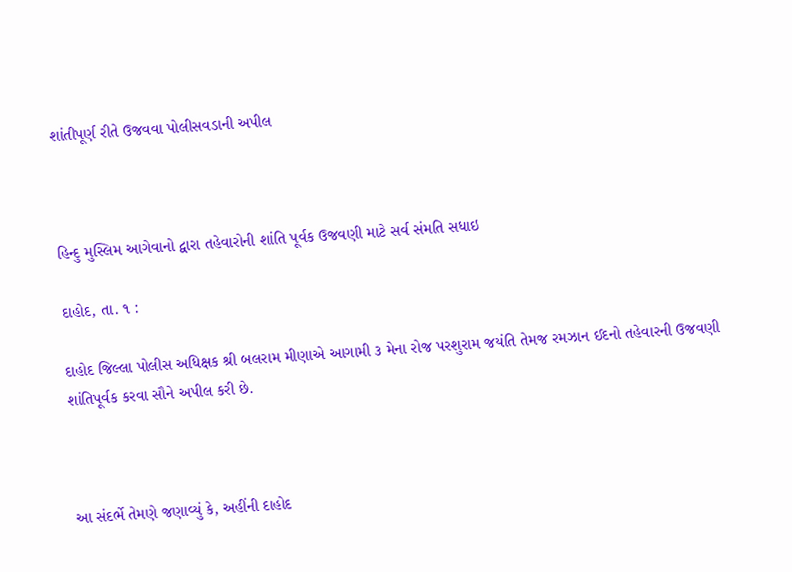શાંતીપૂર્ણ રીતે ઉજવવા પોલીસવડાની અપીલ



હિન્દુ મુસ્લિમ આગેવાનો દ્વારા તહેવારોની શાંતિ પૂર્વક ઉજવણી માટે સર્વ સંમતિ સધાઇ

દાહોદ, તા. ૧ :

દાહોદ જિલ્લા પોલીસ અધિક્ષક શ્રી બલરામ મીણાએ આગામી ૩ મેના રોજ પરશુરામ જયંતિ તેમજ રમઝાન ઈદનો તહેવારની ઉજવણી શાંતિપૂર્વક કરવા સૌને અપીલ કરી છે.



આ સંદર્ભે તેમણે જણાવ્યું કે, અહીંની દાહોદ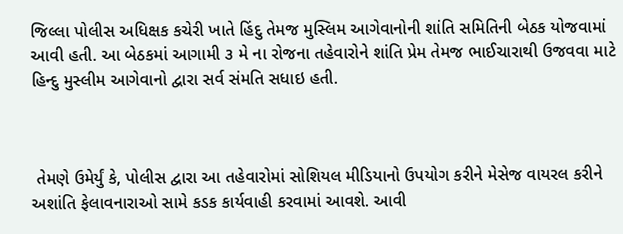જિલ્લા પોલીસ અધિક્ષક કચેરી ખાતે હિંદુ તેમજ મુસ્લિમ આગેવાનોની શાંતિ સમિતિની બેઠક યોજવામાં આવી હતી. આ બેઠકમાં આગામી ૩ મે ના રોજના તહેવારોને શાંતિ પ્રેમ તેમજ ભાઈચારાથી ઉજવવા માટે હિન્દુ મુસ્લીમ આગેવાનો દ્વારા સર્વ સંમતિ સધાઇ હતી.



 તેમણે ઉમેર્યું કે, પોલીસ દ્વારા આ તહેવારોમાં સોશિયલ મીડિયાનો ઉપયોગ કરીને મેસેજ વાયરલ કરીને અશાંતિ ફેલાવનારાઓ સામે કડક કાર્યવાહી કરવામાં આવશે. આવી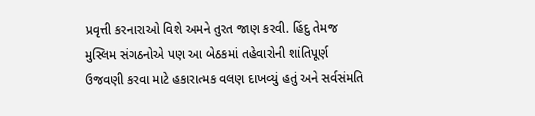પ્રવૃત્તી કરનારાઓ વિશે અમને તુરત જાણ કરવી. હિંદુ તેમજ મુસ્લિમ સંગઠનોએ પણ આ બેઠકમાં તહેવારોની શાંતિપૂર્ણ ઉજવણી કરવા માટે હકારાત્મક વલણ દાખવ્યું હતું અને સર્વસંમતિ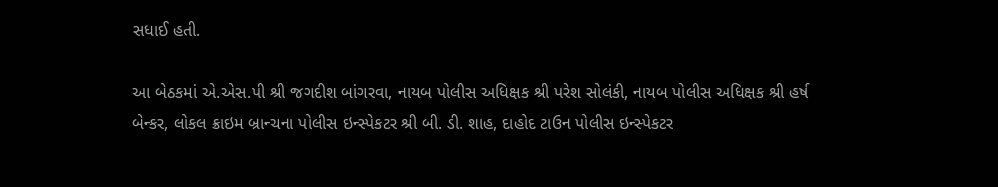સધાઈ હતી.

આ બેઠકમાં એ.એસ.પી શ્રી જગદીશ બાંગરવા, નાયબ પોલીસ અધિક્ષક શ્રી પરેશ સોલંકી, નાયબ પોલીસ અધિક્ષક શ્રી હર્ષ બેન્કર, લોકલ ક્રાઇમ બ્રાન્ચના પોલીસ ઇન્સ્પેકટર શ્રી બી. ડી. શાહ, દાહોદ ટાઉન પોલીસ ઇન્સ્પેકટર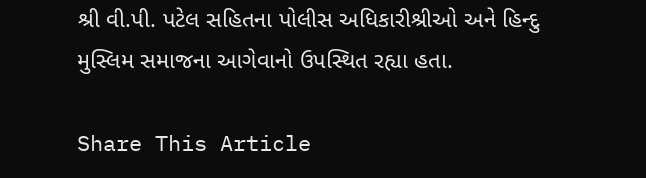શ્રી વી.પી. પટેલ સહિતના પોલીસ અધિકારીશ્રીઓ અને હિન્દુ મુસ્લિમ સમાજના આગેવાનો ઉપસ્થિત રહ્યા હતા.

Share This Article